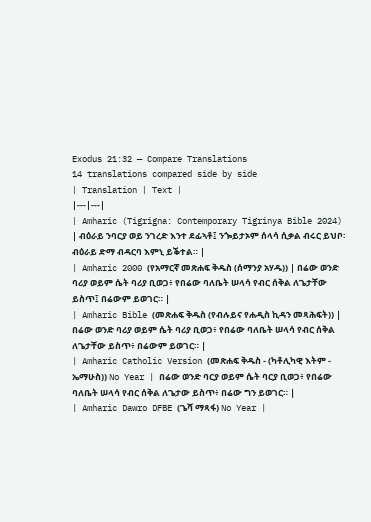Exodus 21:32 — Compare Translations
14 translations compared side by side
| Translation | Text |
|---|---|
| Amharic (Tigrigna: Contemporary Tigrinya Bible 2024) | ብዕራይ ንባርያ ወይ ንገረድ እንተ ደፊኣቶ፤ ንጐይታኦም ሰላሳ ሲቃል ብሩር ይህቦ፡ ብዕራይ ድማ ብዳርባ እምኒ ይቕተል። |
| Amharic 2000 (የአማርኛ መጽሐፍ ቅዱስ (ሰማንያ አሃዱ)) | በሬው ወንድ ባሪያ ወይም ሴት ባሪያ ቢወጋ፥ የበሬው ባለቤት ሠላሳ የብር ሰቅል ለጌታቸው ይስጥ፤ በሬውም ይወገር። |
| Amharic Bible (መጽሐፍ ቅዱስ (የብሉይና የሐዲስ ኪዳን መጻሕፍት)) | በሬው ወንድ ባሪያ ወይም ሴት ባሪያ ቢወጋ፥ የበሬው ባለቤት ሠላሳ የብር ሰቅል ለጌታቸው ይስጥ፥ በሬውም ይወገር። |
| Amharic Catholic Version (መጽሐፍ ቅዱስ - (ካቶሊካዊ እትም - ኤማሁስ)) No Year | በሬው ወንድ ባርያ ወይም ሴት ባርያ ቢወጋ፥ የበሬው ባለቤት ሠላሳ የብር ሰቅል ለጌታው ይስጥ፥ በሬው ግን ይወገር። |
| Amharic Dawro DFBE (ጌሻ ማጻፋ) No Year |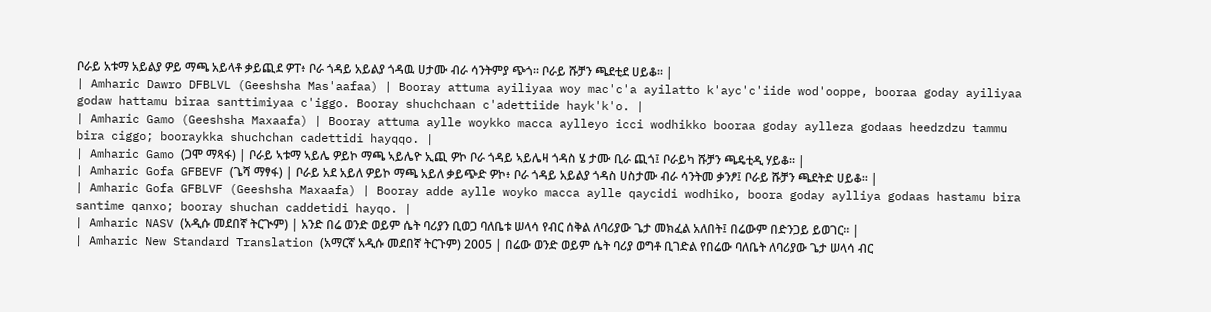ቦራይ አቱማ አይልያ ዎይ ማጫ አይላቶ ቃይጪደ ዎፐ፥ ቦራ ጎዳይ አይልያ ጎዳዉ ሀታሙ ብራ ሳንትምያ ጭጎ። ቦራይ ሹቻን ጫደቲደ ሀይቆ። |
| Amharic Dawro DFBLVL (Geeshsha Mas'aafaa) | Booray attuma ayiliyaa woy mac'c'a ayilatto k'ayc'c'iide wod'ooppe, booraa goday ayiliyaa godaw hattamu biraa santtimiyaa c'iggo. Booray shuchchaan c'adettiide hayk'k'o. |
| Amharic Gamo (Geeshsha Maxaafa) | Booray attuma aylle woykko macca aylleyo icci wodhikko booraa goday aylleza godaas heedzdzu tammu bira ciggo; booraykka shuchchan cadettidi hayqqo. |
| Amharic Gamo (ጋሞ ማጻፋ) | ቦራይ ኣቱማ ኣይሌ ዎይኮ ማጫ ኣይሌዮ ኢጪ ዎኮ ቦራ ጎዳይ ኣይሌዛ ጎዳስ ሄ ታሙ ቢራ ጪጎ፤ ቦራይካ ሹቻን ጫዴቲዲ ሃይቆ። |
| Amharic Gofa GFBEVF (ጌሻ ማፃፋ) | ቦራይ አደ አይለ ዎይኮ ማጫ አይለ ቃይጭድ ዎኮ፥ ቦራ ጎዳይ አይልያ ጎዳስ ሀስታሙ ብራ ሳንትመ ቃንፆ፤ ቦራይ ሹቻን ጫደትድ ሀይቆ። |
| Amharic Gofa GFBLVF (Geeshsha Maxaafa) | Booray adde aylle woyko macca aylle qaycidi wodhiko, boora goday aylliya godaas hastamu bira santime qanxo; booray shuchan caddetidi hayqo. |
| Amharic NASV (አዲሱ መደበኛ ትርጒም) | አንድ በሬ ወንድ ወይም ሴት ባሪያን ቢወጋ ባለቤቱ ሠላሳ የብር ሰቅል ለባሪያው ጌታ መክፈል አለበት፤ በሬውም በድንጋይ ይወገር። |
| Amharic New Standard Translation (አማርኛ አዲሱ መደበኛ ትርጉም) 2005 | በሬው ወንድ ወይም ሴት ባሪያ ወግቶ ቢገድል የበሬው ባለቤት ለባሪያው ጌታ ሠላሳ ብር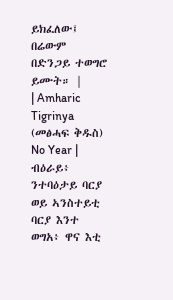ይክፈለው፤ በሬውም በድንጋይ ተወግሮ ይሙት። |
| Amharic Tigrinya (መፅሓፍ ቅዱስ) No Year | ብዕራይ፥ ንተባዕታይ ባርያ ወይ ኣንስተይቲ ባርያ እንተ ወግአ፥ ዋና እቲ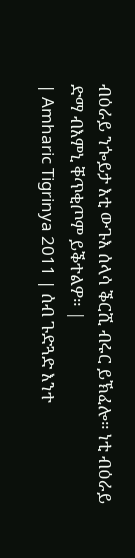ብዕራይ ንጐይታ እቲ ውጉእ ሰላሳ ቕርሺ ብሩር ይኽፈሎ። ነቲ ብዕራይ ድማ ብእምኒ ቐጥቂጦም ይቕተልዎ። |
| Amharic Tigrinya 2011 | ሰብ ጉድጓድ እንተ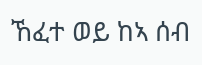ኸፈተ ወይ ከኣ ሰብ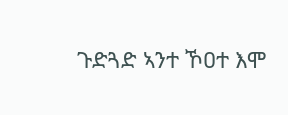ጉድጓድ ኣንተ ኾዐተ እሞ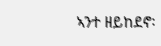ኣንተ ዘይከደኖ፡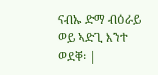ናብኡ ድማ ብዕራይ ወይ ኣድጊ እንተ ወደቐ፡ |